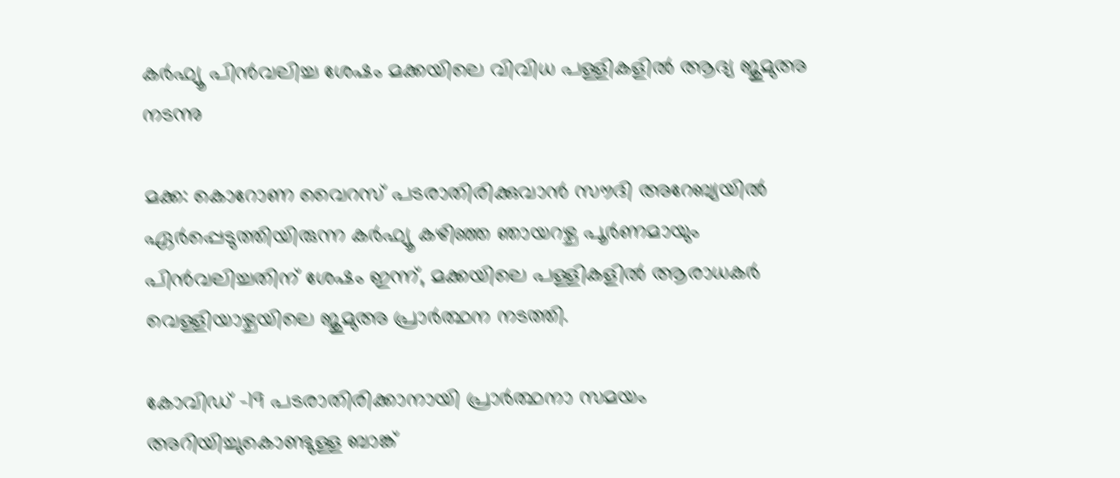കര്‍ഫ്യൂ പിന്‍വലിച്ച ശേഷം മക്കയിലെ വിവിധ പള്ളികളില്‍ ആദ്യ ജുമുഅ നടന്നു

മക്ക: കൊറോണ വൈറസ് പടരാതിരിക്കുവാന്‍ സൗദി അറേബ്യയില്‍ ഏര്‍പ്പെടുത്തിയിരുന്ന കര്‍ഫ്യൂ കഴിഞ്ഞ ഞായറഴ്ച പൂര്‍ണമായും പിന്‍വലിച്ചതിന് ശേഷം ഇന്ന്, മക്കയിലെ പള്ളികളില്‍ ആരാധകര്‍ വെള്ളിയാഴ്ചയിലെ ജുമുഅ പ്രാര്‍ത്ഥന നടത്തി.

കോവിഡ് -19 പടരാതിരിക്കാനായി പ്രാര്‍ത്ഥനാ സമയം അറിയിച്ചുകൊണ്ടുള്ള ബാങ്ക്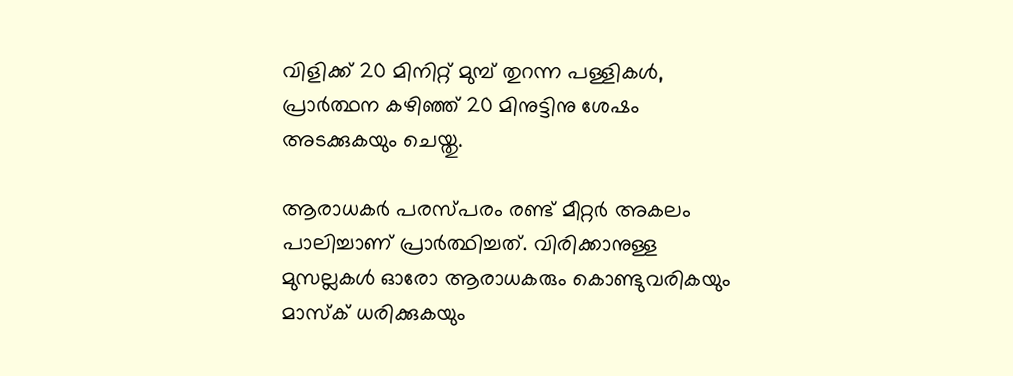വിളിക്ക് 20 മിനിറ്റ് മുമ്പ് തുറന്ന പള്ളികള്‍, പ്രാര്‍ത്ഥന കഴിഞ്ഞ് 20 മിനുട്ടിനു ശേഷം അടക്കുകയും ചെയ്തു.

ആരാധകര്‍ പരസ്പരം രണ്ട് മീറ്റര്‍ അകലം പാലിച്ചാണ് പ്രാര്‍ത്ഥിച്ചത്. വിരിക്കാനുള്ള മുസല്ലകള്‍ ഓരോ ആരാധകരും കൊണ്ടുവരികയും മാസ്‌ക് ധരിക്കുകയും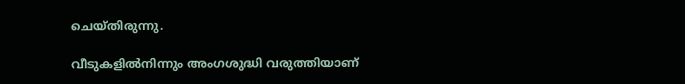ചെയ്തിരുന്നു.

വീടുകളില്‍നിന്നും അംഗശുദ്ധി വരുത്തിയാണ്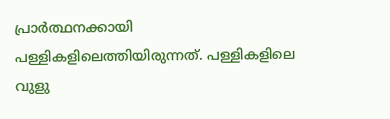പ്രാര്‍ത്ഥനക്കായി പള്ളികളിലെത്തിയിരുന്നത്. പള്ളികളിലെ വുളു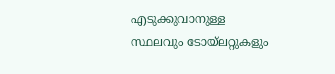എടുക്കുവാനുള്ള സ്ഥലവും ടോയ്‌ലറ്റുകളും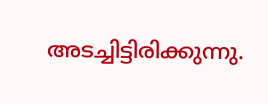അടച്ചിട്ടിരിക്കുന്നു.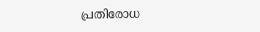പ്രതിരോധ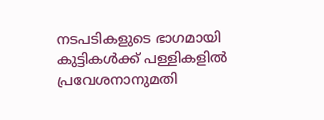നടപടികളുടെ ഭാഗമായി കുട്ടികള്‍ക്ക് പള്ളികളില്‍ പ്രവേശനാനുമതി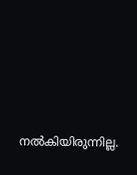നല്‍കിയിരുന്നില്ല.